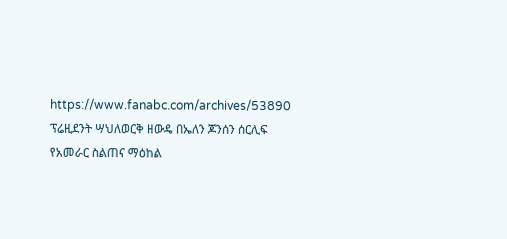https://www.fanabc.com/archives/53890
ፕሬዚደንት ሣህለወርቅ ዘውዴ በኤለን ጆንሰን ሰርሊፍ የአመራር ስልጠና ማዕከል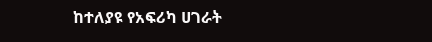ከተለያዩ የአፍሪካ ሀገራት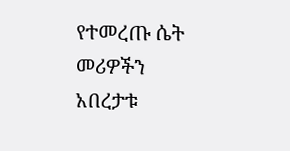የተመረጡ ሴት መሪዎችን አበረታቱ